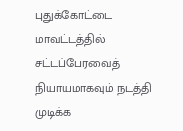புதுக்கோட்டை மாவட்டத்தில் சட்டப்பேரவைத் நியாயமாகவும் நடத்தி முடிக்க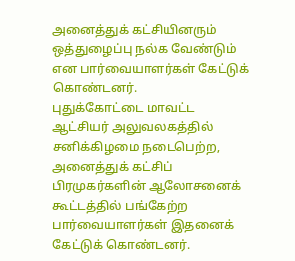அனைத்துக் கட்சியினரும் ஒத்துழைப்பு நல்க வேண்டும் என பார்வையாளர்கள் கேட்டுக் கொண்டனர்.
புதுக்கோட்டை மாவட்ட ஆட்சியர் அலுவலகத்தில் சனிக்கிழமை நடைபெற்ற, அனைத்துக் கட்சிப் பிரமுகர்களின் ஆலோசனைக் கூட்டத்தில் பங்கேற்ற பார்வையாளர்கள் இதனைக் கேட்டுக் கொண்டனர்.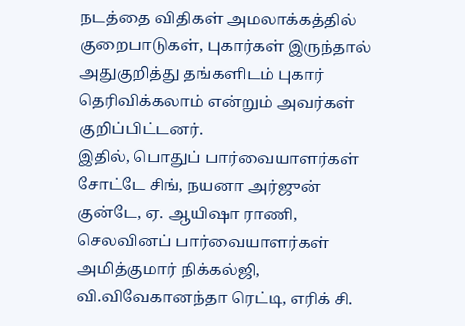நடத்தை விதிகள் அமலாக்கத்தில் குறைபாடுகள், புகார்கள் இருந்தால் அதுகுறித்து தங்களிடம் புகார் தெரிவிக்கலாம் என்றும் அவர்கள் குறிப்பிட்டனர்.
இதில், பொதுப் பார்வையாளர்கள் சோட்டே சிங், நயனா அர்ஜுன் குன்டே, ஏ. ஆயிஷா ராணி, செலவினப் பார்வையாளர்கள் அமித்குமார் நிக்கல்ஜி, வி.விவேகானந்தா ரெட்டி, எரிக் சி.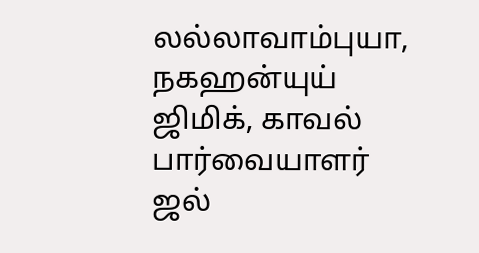லல்லாவாம்புயா, நகஹன்யுய் ஜிமிக், காவல் பார்வையாளர் ஜல்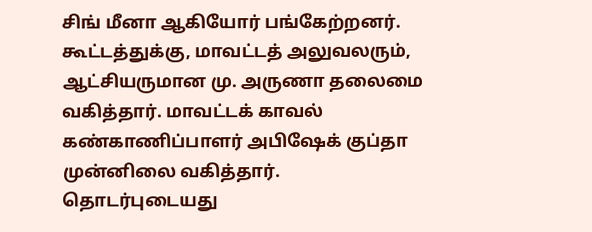சிங் மீனா ஆகியோர் பங்கேற்றனர்.
கூட்டத்துக்கு, மாவட்டத் அலுவலரும், ஆட்சியருமான மு. அருணா தலைமை வகித்தார். மாவட்டக் காவல் கண்காணிப்பாளர் அபிஷேக் குப்தா முன்னிலை வகித்தார்.
தொடர்புடையது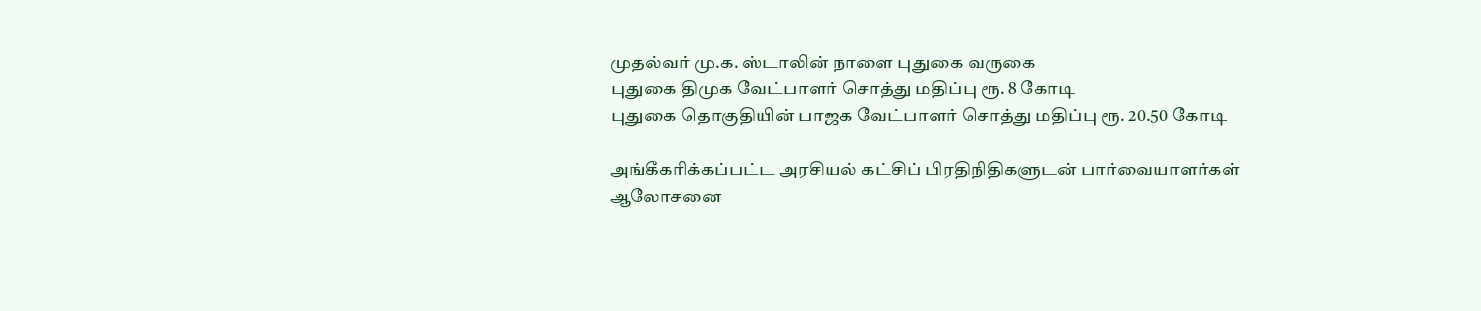முதல்வர் மு.க. ஸ்டாலின் நாளை புதுகை வருகை
புதுகை திமுக வேட்பாளர் சொத்து மதிப்பு ரூ. 8 கோடி
புதுகை தொகுதியின் பாஜக வேட்பாளர் சொத்து மதிப்பு ரூ. 20.50 கோடி

அங்கீகரிக்கப்பட்ட அரசியல் கட்சிப் பிரதிநிதிகளுடன் பார்வையாளர்கள் ஆலோசனை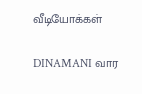வீடியோக்கள்

DINAMANI வார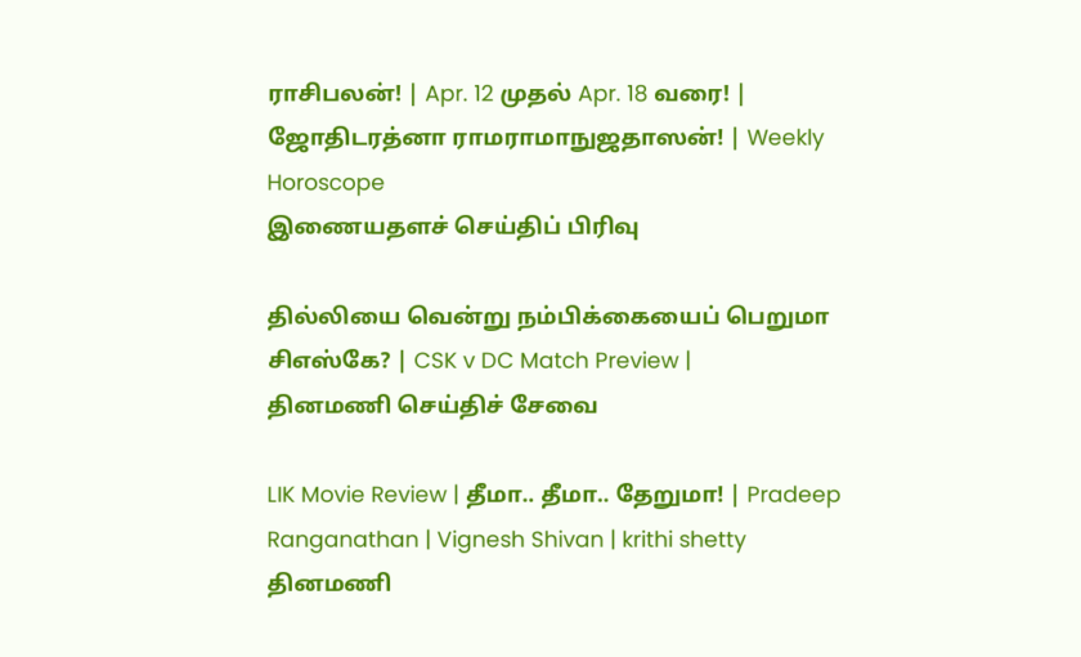ராசிபலன்! | Apr. 12 முதல் Apr. 18 வரை! | ஜோதிடரத்னா ராமராமாநுஜதாஸன்! | Weekly Horoscope
இணையதளச் செய்திப் பிரிவு

தில்லியை வென்று நம்பிக்கையைப் பெறுமா சிஎஸ்கே? | CSK v DC Match Preview |
தினமணி செய்திச் சேவை

LIK Movie Review | தீமா.. தீமா.. தேறுமா! | Pradeep Ranganathan | Vignesh Shivan | krithi shetty
தினமணி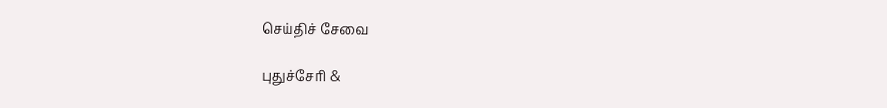செய்திச் சேவை

புதுச்சேரி &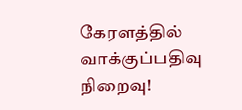கேரளத்தில் வாக்குப்பதிவு நிறைவு!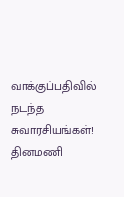வாக்குப்பதிவில் நடந்த சுவாரசியங்கள்!
தினமணி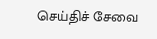செய்திச் சேவை